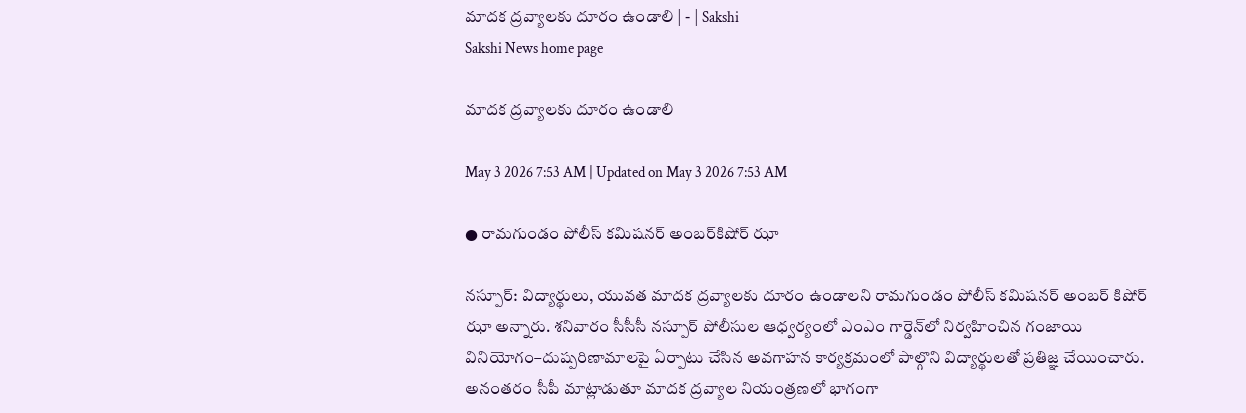మాదక ద్రవ్యాలకు దూరం ఉండాలి | - | Sakshi
Sakshi News home page

మాదక ద్రవ్యాలకు దూరం ఉండాలి

May 3 2026 7:53 AM | Updated on May 3 2026 7:53 AM

● రామగుండం పోలీస్‌ కమిషనర్‌ అంబర్‌కిషోర్‌ ఝా

నస్పూర్‌: విద్యార్థులు, యువత మాదక ద్రవ్యాలకు దూరం ఉండాలని రామగుండం పోలీస్‌ కమిషనర్‌ అంబర్‌ కిషోర్‌ ఝా అన్నారు. శనివారం సీసీసీ నస్పూర్‌ పోలీసుల ఆధ్వర్యంలో ఎంఎం గార్డెన్‌లో నిర్వహించిన గంజాయి వినియోగం–దుష్పరిణామాలపై ఏర్పాటు చేసిన అవగాహన కార్యక్రమంలో పాల్గొని విద్యార్థులతో ప్రతిజ్ఞ చేయించారు. అనంతరం సీపీ మాట్లాడుతూ మాదక ద్రవ్యాల నియంత్రణలో భాగంగా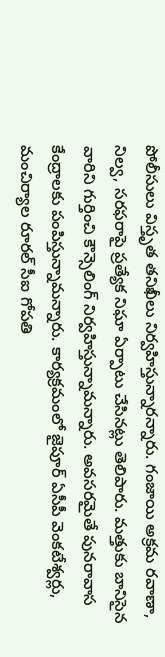పోలీసులు విస్తృత తనిఖీలు నిర్వహిస్తున్నారన్నారు. గంజాయి అక్రమ రవాణా, నిల్వ, సరఫరాపై ప్రత్యేక నిఘా ఏర్పాటు చేసినట్లు తెలిపారు. మత్తుకు బానిసైన వారిని గుర్తించి కౌన్సెలింగ్‌ నిర్వహిస్తున్నామన్నారు. అవసరమైతే పునరావాస కేంద్రాలకు పంపిస్తున్నామన్నారు. కార్యక్రమంలో జైపూర్‌ ఏసీపీ వెంకటేశ్వర్లు, మంచిర్యాల రూరల్‌ సీఐ గోపతి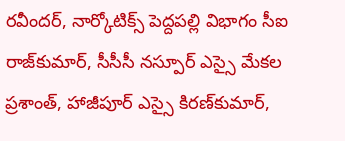రవీందర్‌, నార్కోటిక్స్‌ పెద్దపల్లి విభాగం సీఐ రాజ్‌కుమార్‌, సీసీసీ నస్పూర్‌ ఎస్సై మేకల ప్రశాంత్‌, హాజీపూర్‌ ఎస్సై కిరణ్‌కుమార్‌,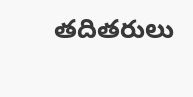తదితరులు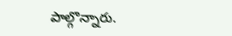పాల్గొన్నారు.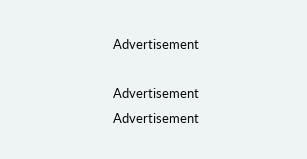Advertisement

Advertisement
Advertisement